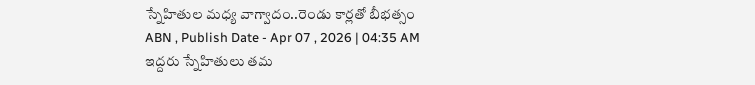స్నేహితుల మధ్య వాగ్వాదం..రెండు కార్లతో బీభత్సం
ABN , Publish Date - Apr 07 , 2026 | 04:35 AM
ఇద్దరు స్నేహితులు తమ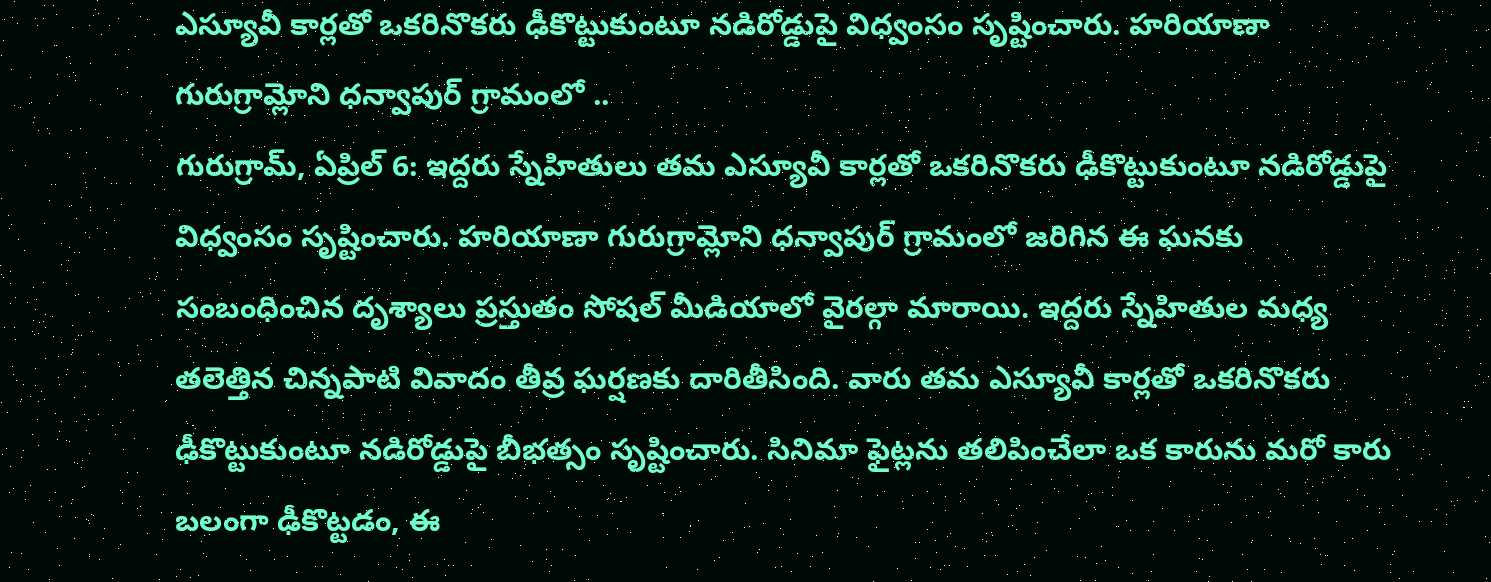ఎస్యూవీ కార్లతో ఒకరినొకరు ఢీకొట్టుకుంటూ నడిరోడ్డుపై విధ్వంసం సృష్టించారు. హరియాణా గురుగ్రామ్లోని ధన్వాపుర్ గ్రామంలో ..
గురుగ్రామ్, ఏప్రిల్ 6: ఇద్దరు స్నేహితులు తమ ఎస్యూవీ కార్లతో ఒకరినొకరు ఢీకొట్టుకుంటూ నడిరోడ్డుపై విధ్వంసం సృష్టించారు. హరియాణా గురుగ్రామ్లోని ధన్వాపుర్ గ్రామంలో జరిగిన ఈ ఘనకు సంబంధించిన దృశ్యాలు ప్రస్తుతం సోషల్ మీడియాలో వైరల్గా మారాయి. ఇద్దరు స్నేహితుల మధ్య తలెత్తిన చిన్నపాటి వివాదం తీవ్ర ఘర్షణకు దారితీసింది. వారు తమ ఎస్యూవీ కార్లతో ఒకరినొకరు ఢీకొట్టుకుంటూ నడిరోడ్డుపై బీభత్సం సృష్టించారు. సినిమా ఫైట్లను తలిపించేలా ఒక కారును మరో కారు బలంగా ఢీకొట్టడం, ఈ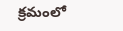క్రమంలో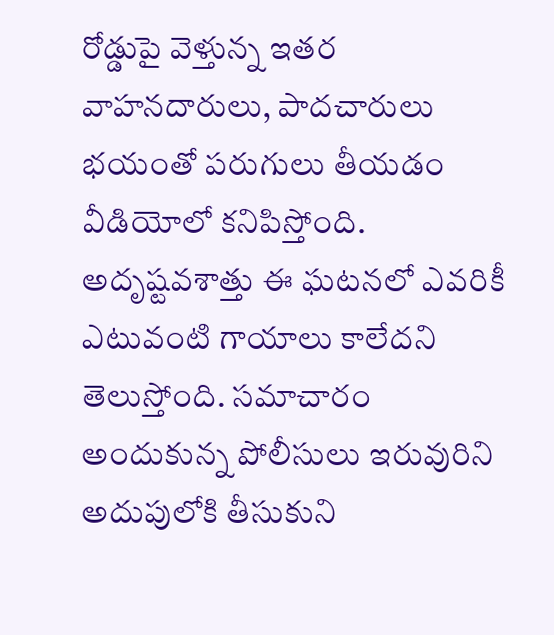రోడ్డుపై వెళ్తున్న ఇతర వాహనదారులు, పాదచారులు భయంతో పరుగులు తీయడం వీడియోలో కనిపిస్తోంది. అదృష్టవశాత్తు ఈ ఘటనలో ఎవరికీ ఎటువంటి గాయాలు కాలేదని తెలుస్తోంది. సమాచారం అందుకున్న పోలీసులు ఇరువురిని అదుపులోకి తీసుకుని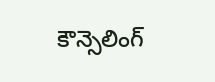కౌన్సెలింగ్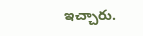ఇచ్చారు.